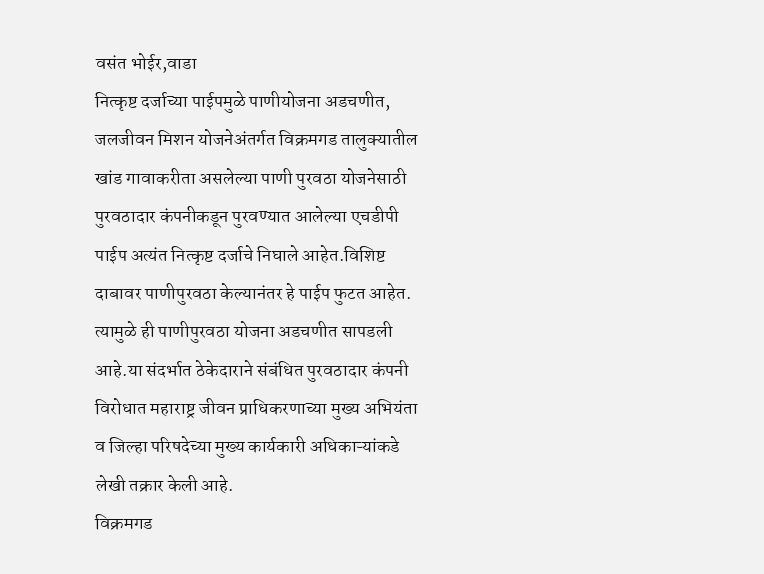वसंत भोईर,वाडा
नित्कृष्ट दर्जाच्या पाईपमुळे पाणीयोजना अडचणीत,
जलजीवन मिशन योजनेअंतर्गत विक्रमगड तालुक्यातील खांड गावाकरीता असलेल्या पाणी पुरवठा योजनेसाठी पुरवठादार कंपनीकडून पुरवण्यात आलेल्या एचडीपी पाईप अत्यंत नित्कृष्ट दर्जाचे निघाले आहेत.विशिष्ट दाबावर पाणीपुरवठा केल्यानंतर हे पाईप फुटत आहेत. त्यामुळे ही पाणीपुरवठा योजना अडचणीत सापडली आहे.या संदर्भात ठेकेदाराने संबंधित पुरवठादार कंपनी विरोधात महाराष्ट्र जीवन प्राधिकरणाच्या मुख्य अभियंता व जिल्हा परिषदेच्या मुख्य कार्यकारी अधिकाऱ्यांकडे लेखी तक्रार केली आहे.
विक्रमगड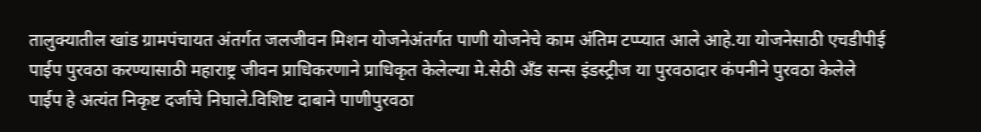तालुक्यातील खांड ग्रामपंचायत अंतर्गत जलजीवन मिशन योजनेअंतर्गत पाणी योजनेचे काम अंतिम टप्प्यात आले आहे.या योजनेसाठी एचडीपीई पाईप पुरवठा करण्यासाठी महाराष्ट्र जीवन प्राधिकरणाने प्राधिकृत केलेल्या मे.सेठी अँड सन्स इंडस्ट्रीज या पुरवठादार कंपनीने पुरवठा केलेले पाईप हे अत्यंत निकृष्ट दर्जाचे निघाले.विशिष्ट दाबाने पाणीपुरवठा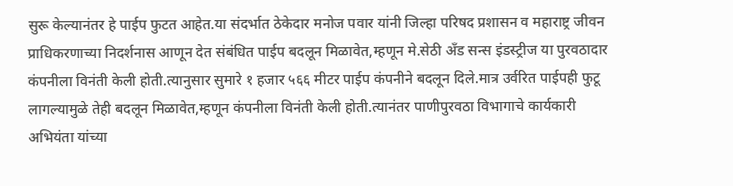सुरू केल्यानंतर हे पाईप फुटत आहेत.या संदर्भात ठेकेदार मनोज पवार यांनी जिल्हा परिषद प्रशासन व महाराष्ट्र जीवन प्राधिकरणाच्या निदर्शनास आणून देत संबंधित पाईप बदलून मिळावेत,म्हणून मे.सेठी अँड सन्स इंडस्ट्रीज या पुरवठादार कंपनीला विनंती केली होती.त्यानुसार सुमारे १ हजार ५६६ मीटर पाईप कंपनीने बदलून दिले.मात्र उर्वरित पाईपही फुटू लागल्यामुळे तेही बदलून मिळावेत,म्हणून कंपनीला विनंती केली होती.त्यानंतर पाणीपुरवठा विभागाचे कार्यकारी अभियंता यांच्या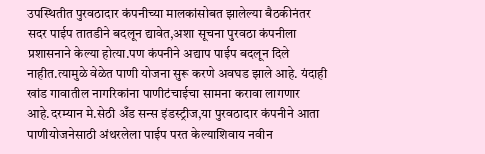उपस्थितीत पुरवठादार कंपनीच्या मालकांसोबत झालेल्या बैठकीनंतर सदर पाईप तातडीने बदलून द्यावेत,अशा सूचना पुरवठा कंपनीला प्रशासनाने केल्या होत्या.पण कंपनीने अद्याप पाईप बदलून दिले नाहीत.त्यामुळे वेळेत पाणी योजना सुरू करणे अवघड झाले आहे. यंदाही खांड गावातील नागरिकांना पाणीटंचाईचा सामना करावा लागणार आहे.दरम्यान मे.सेठी अँड सन्स इंडस्ट्रीज,या पुरवठादार कंपनीने आता पाणीयोजनेसाठी अंथरलेला पाईप परत केल्याशिवाय नवीन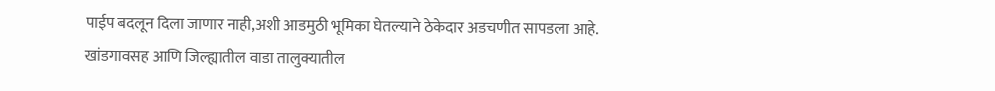पाईप बदलून दिला जाणार नाही,अशी आडमुठी भूमिका घेतल्याने ठेकेदार अडचणीत सापडला आहे.
खांडगावसह आणि जिल्ह्यातील वाडा तालुक्यातील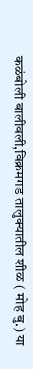कळंबोली बालीवली,विक्रमगड तालुक्यातील शीळ ( मोह बु.) या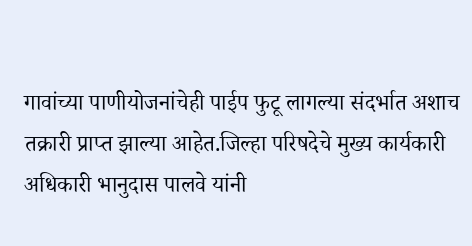गावांच्या पाणीयोजनांचेही पाईप फुटू लागल्या संदर्भात अशाच तक्रारी प्राप्त झाल्या आहेत.जिल्हा परिषदेचे मुख्य कार्यकारी अधिकारी भानुदास पालवे यांनी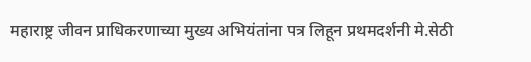महाराष्ट्र जीवन प्राधिकरणाच्या मुख्य अभियंतांना पत्र लिहून प्रथमदर्शनी मे.सेठी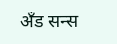अँड सन्स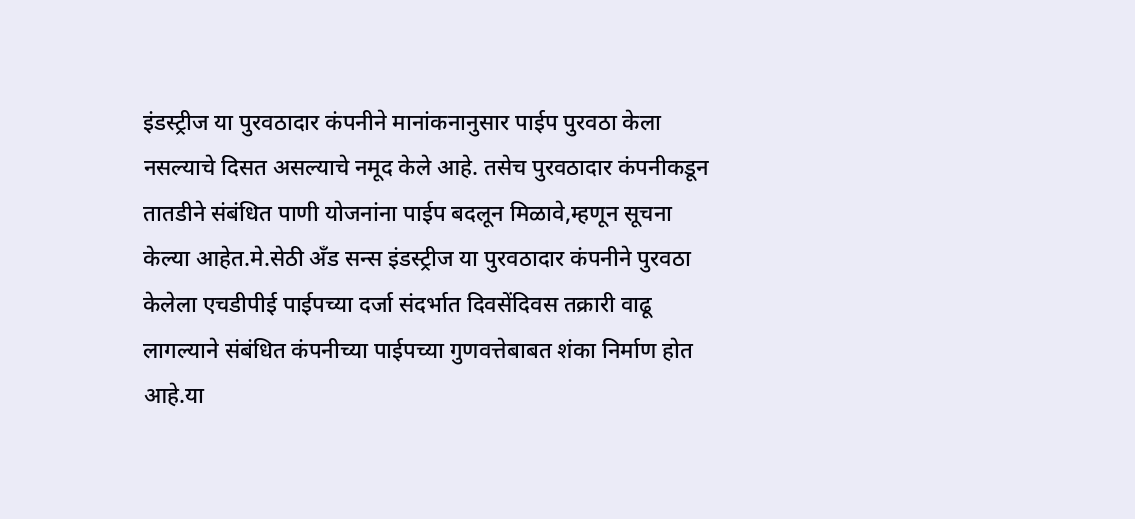इंडस्ट्रीज या पुरवठादार कंपनीने मानांकनानुसार पाईप पुरवठा केला नसल्याचे दिसत असल्याचे नमूद केले आहे. तसेच पुरवठादार कंपनीकडून तातडीने संबंधित पाणी योजनांना पाईप बदलून मिळावे,म्हणून सूचना केल्या आहेत.मे.सेठी अँड सन्स इंडस्ट्रीज या पुरवठादार कंपनीने पुरवठा केलेला एचडीपीई पाईपच्या दर्जा संदर्भात दिवसेंदिवस तक्रारी वाढू लागल्याने संबंधित कंपनीच्या पाईपच्या गुणवत्तेबाबत शंका निर्माण होत आहे.या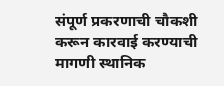संपूर्ण प्रकरणाची चौकशी करून कारवाई करण्याची मागणी स्थानिक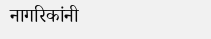नागरिकांनी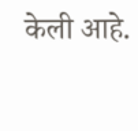केली आहे.